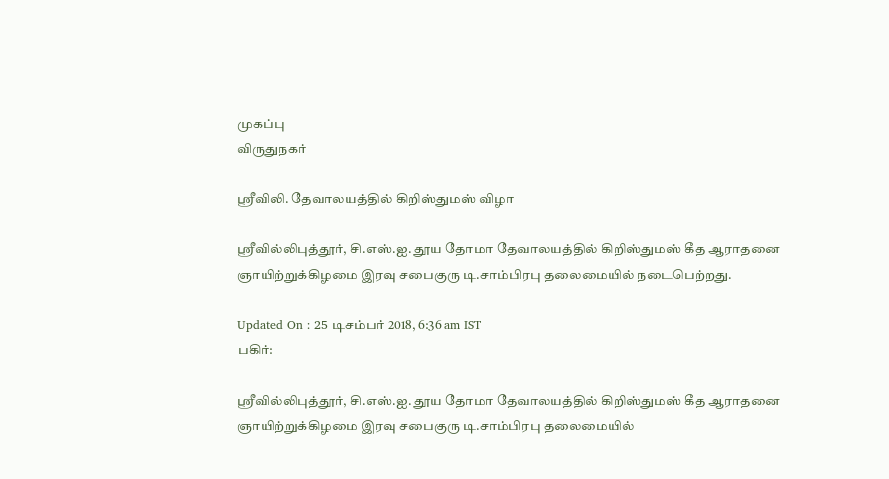முகப்பு
விருதுநகர்

ஸ்ரீவிலி. தேவாலயத்தில் கிறிஸ்துமஸ் விழா

ஸ்ரீவில்லிபுத்தூர், சி.எஸ்.ஐ. தூய தோமா தேவாலயத்தில் கிறிஸ்துமஸ் கீத ஆராதனை ஞாயிற்றுக்கிழமை இரவு சபைகுரு டி.சாம்பிரபு தலைமையில் நடைபெற்றது.

Updated On : 25 டிசம்பர் 2018, 6:36 am IST
பகிர்:

ஸ்ரீவில்லிபுத்தூர், சி.எஸ்.ஐ. தூய தோமா தேவாலயத்தில் கிறிஸ்துமஸ் கீத ஆராதனை ஞாயிற்றுக்கிழமை இரவு சபைகுரு டி.சாம்பிரபு தலைமையில்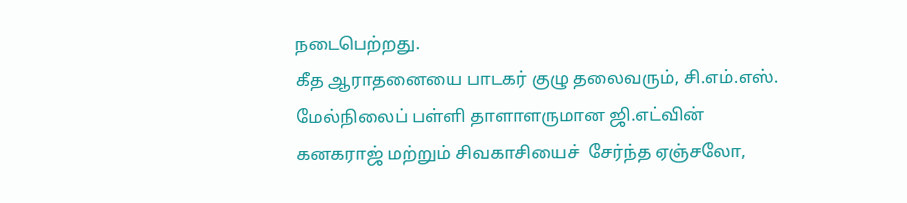நடைபெற்றது.
கீத ஆராதனையை பாடகர் குழு தலைவரும், சி.எம்.எஸ். மேல்நிலைப் பள்ளி தாளாளருமான ஜி.எட்வின் கனகராஜ் மற்றும் சிவகாசியைச்  சேர்ந்த ஏஞ்சலோ,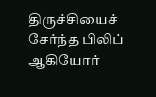திருச்சியைச் சேர்ந்த பிலிப் ஆகியோர்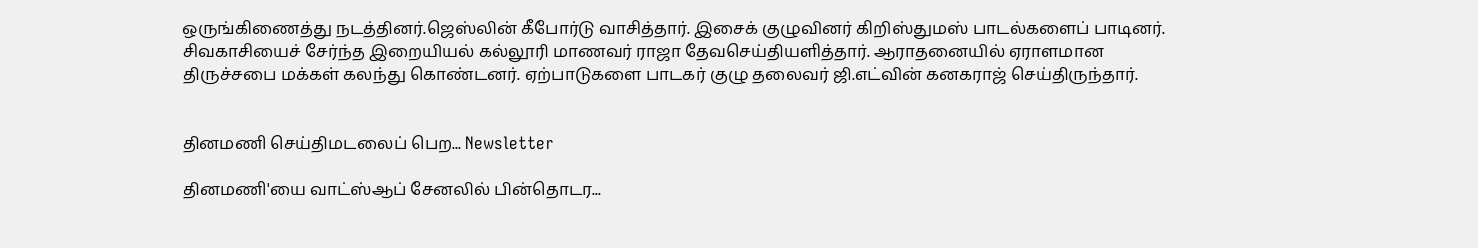ஒருங்கிணைத்து நடத்தினர்.ஜெஸ்லின் கீபோர்டு வாசித்தார். இசைக் குழுவினர் கிறிஸ்துமஸ் பாடல்களைப் பாடினர். சிவகாசியைச் சேர்ந்த இறையியல் கல்லூரி மாணவர் ராஜா தேவசெய்தியளித்தார். ஆராதனையில் ஏராளமான திருச்சபை மக்கள் கலந்து கொண்டனர். ஏற்பாடுகளை பாடகர் குழு தலைவர் ஜி.எட்வின் கனகராஜ் செய்திருந்தார்.


தினமணி செய்திமடலைப் பெற... Newsletter

தினமணி'யை வாட்ஸ்ஆப் சேனலில் பின்தொடர...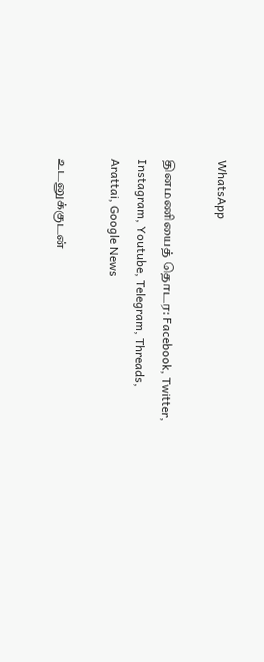WhatsApp

தினமணியைத் தொடர: Facebook, Twitter, Instagram, Youtube, Telegram, Threads, Arattai, Google News

உடனுக்குடன்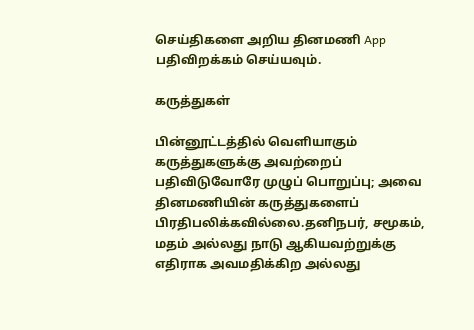செய்திகளை அறிய தினமணி App பதிவிறக்கம் செய்யவும்.

கருத்துகள்

பின்னூட்டத்தில் வெளியாகும் கருத்துகளுக்கு அவற்றைப் பதிவிடுவோரே முழுப் பொறுப்பு; அவை தினமணியின் கருத்துகளைப் பிரதிபலிக்கவில்லை.தனிநபர், சமூகம், மதம் அல்லது நாடு ஆகியவற்றுக்கு எதிராக அவமதிக்கிற அல்லது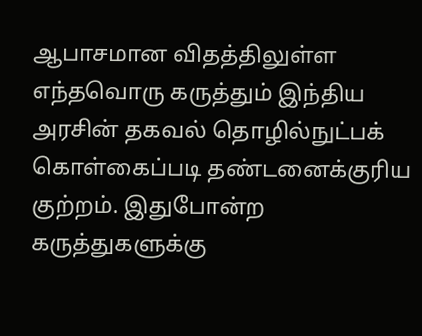ஆபாசமான விதத்திலுள்ள எந்தவொரு கருத்தும் இந்திய அரசின் தகவல் தொழில்நுட்பக் கொள்கைப்படி தண்டனைக்குரிய குற்றம். இதுபோன்ற கருத்துகளுக்கு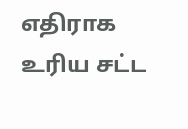எதிராக உரிய சட்ட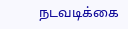நடவடிக்கை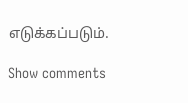எடுக்கப்படும்.

Show comments